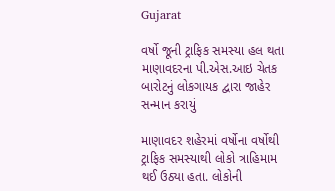Gujarat

વર્ષો જૂની ટ્રાફિક સમસ્યા હલ થતા માણાવદરના પી.એસ.આઇ ચેતક બારોટનું લોકગાયક દ્વારા જાહેર સન્માન કરાયું

માણાવદર શહેરમાં વર્ષોના વર્ષોથી ટ્રાફિક સમસ્યાથી લોકો ત્રાહિમામ થઈ ઉઠ્યા હતા. લોકોની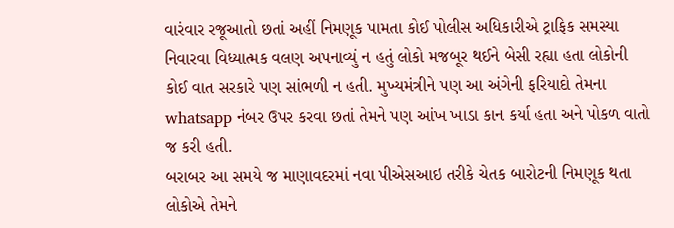વારંવાર રજૂઆતો છતાં અહીં નિમણૂક પામતા કોઈ પોલીસ અધિકારીએ ટ્રાફિક સમસ્યા નિવારવા વિધ્યાત્મક વલણ અપનાવ્યું ન હતું લોકો મજબૂર થઈને બેસી રહ્યા હતા લોકોની કોઈ વાત સરકારે પણ સાંભળી ન હતી. મુખ્યમંત્રીને પણ આ અંગેની ફરિયાદો તેમના whatsapp નંબર ઉપર કરવા છતાં તેમને પણ આંખ ખાડા કાન કર્યા હતા અને પોકળ વાતો જ કરી હતી.
બરાબર આ સમયે જ માણાવદરમાં નવા પીએસઆઇ તરીકે ચેતક બારોટની નિમણૂક થતા લોકોએ તેમને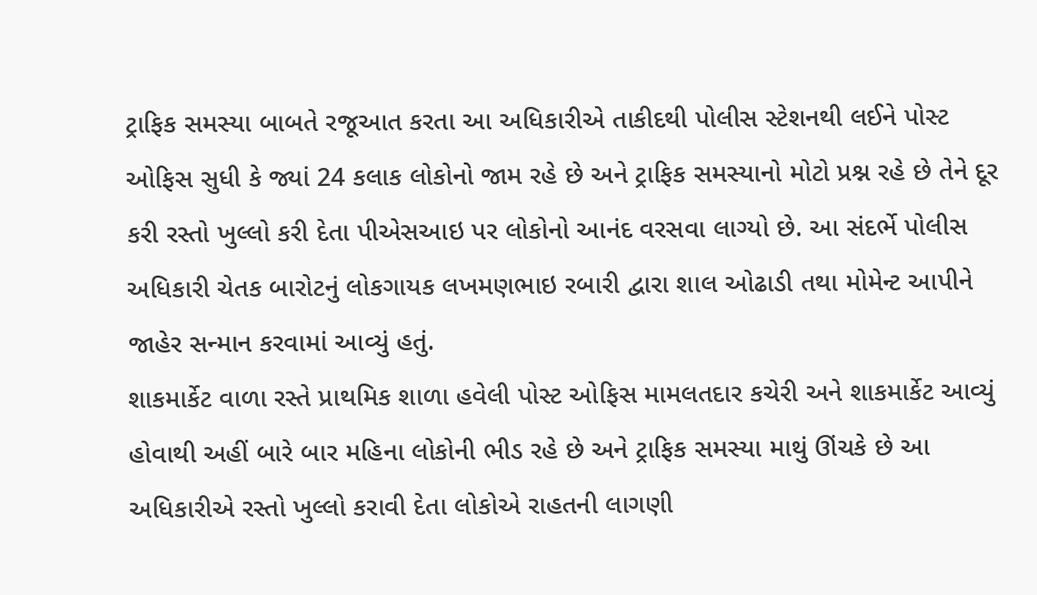ટ્રાફિક સમસ્યા બાબતે રજૂઆત કરતા આ અધિકારીએ તાકીદથી પોલીસ સ્ટેશનથી લઈને પોસ્ટ ઓફિસ સુધી કે જ્યાં 24 કલાક લોકોનો જામ રહે છે અને ટ્રાફિક સમસ્યાનો મોટો પ્રશ્ન રહે છે તેને દૂર કરી રસ્તો ખુલ્લો કરી દેતા પીએસઆઇ પર લોકોનો આનંદ વરસવા લાગ્યો છે. આ સંદર્ભે પોલીસ અધિકારી ચેતક બારોટનું લોકગાયક લખમણભાઇ રબારી દ્વારા શાલ ઓઢાડી તથા મોમેન્ટ આપીને જાહેર સન્માન કરવામાં આવ્યું હતું.
શાકમાર્કેટ વાળા રસ્તે પ્રાથમિક શાળા હવેલી પોસ્ટ ઓફિસ મામલતદાર કચેરી અને શાકમાર્કેટ આવ્યું હોવાથી અહીં બારે બાર મહિના લોકોની ભીડ રહે છે અને ટ્રાફિક સમસ્યા માથું ઊંચકે છે આ અધિકારીએ રસ્તો ખુલ્લો કરાવી દેતા લોકોએ રાહતની લાગણી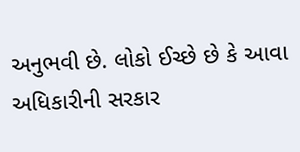અનુભવી છે. લોકો ઈચ્છે છે કે આવા અધિકારીની સરકાર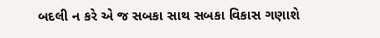બદલી ન કરે એ જ સબકા સાથ સબકા વિકાસ ગણાશે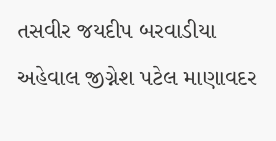તસવીર જયદીપ બરવાડીયા
અહેવાલ જીગ્નેશ પટેલ માણાવદર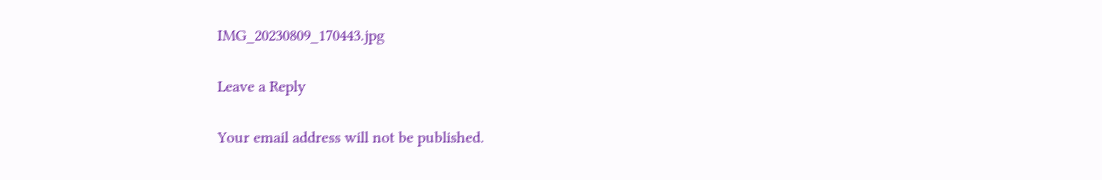IMG_20230809_170443.jpg

Leave a Reply

Your email address will not be published.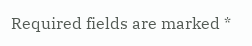Required fields are marked *